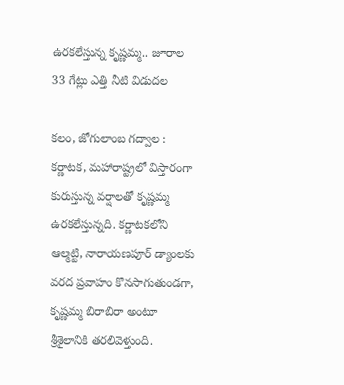ఉరకలేస్తున్న కృష్ణమ్మ.. జూరాల 33 గేట్లు ఎత్తి నీటి విడుదల

కలం, జోగులాంబ గద్వాల : కర్ణాటక, మహారాష్ట్రలో విస్తారంగా కురుస్తున్న వర్షాలతో కృష్ణమ్మ ఉరకలేస్తున్నది. కర్ణాటకలోని ఆల్మట్టి, నారాయణపూర్ డ్యాంలకు వరద ప్రవాహం కొనసాగుతుండగా, కృష్ణమ్మ బిరాబిరా అంటూ శ్రీశైలానికి తరలివెళ్తుంది.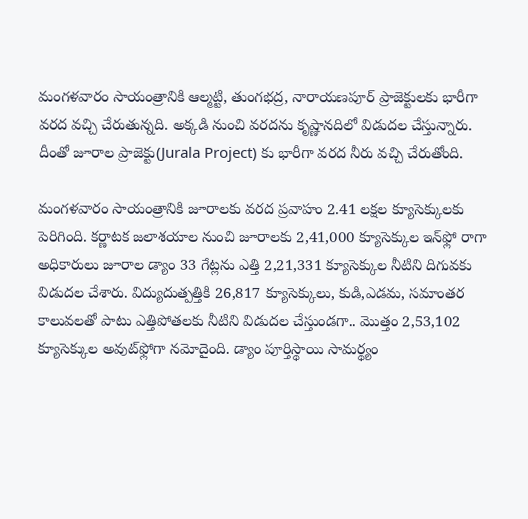మంగళవారం సాయంత్రానికి ఆల్మట్టి, తుంగభద్ర, నారాయణపూర్‌ ప్రాజెక్టులకు భారీగా వరద వచ్చి చేరుతున్నది. అక్కడి నుంచి వరదను కృష్ణానదిలో విడుదల చేస్తున్నారు. దీంతో జూరాల ప్రాజెక్టు(Jurala Project) కు భారీగా వరద నీరు వచ్చి చేరుతోంది.

మంగళవారం సాయంత్రానికి జూరాలకు వరద ప్రవాహం 2.41 లక్షల క్యూసెక్కులకు పెరిగింది. కర్ణాటక జలాశయాల నుంచి జూరాలకు 2,41,000 క్యూసెక్కుల ఇన్‌ఫ్లో రాగా అధికారులు జూరాల డ్యాం 33 గేట్లను ఎత్తి 2,21,331 క్యూసెక్కుల నీటిని దిగువకు విడుదల చేశారు. విద్యుదుత్పత్తికి 26,817 క్యూసెక్కులు, కుడి,ఎడమ, సమాంతర కాలువలతో పాటు ఎత్తిపోతలకు నీటిని విడుదల చేస్తుండగా.. మొత్తం 2,53,102 క్యూసెక్కుల అవుట్‌ఫ్లోగా నమోదైంది. డ్యాం పూర్తిస్థాయి సామర్థ్యం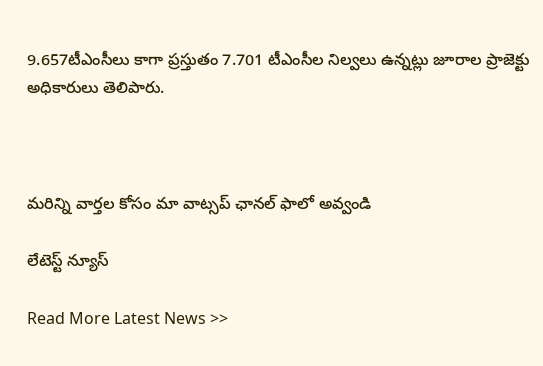9.657టీఎంసీలు కాగా ప్రస్తుతం 7.701 టీఎంసీల నిల్వలు ఉన్నట్లు జూరాల‌ ప్రాజెక్టు అధికారులు తెలిపారు.



మ‌రిన్ని వార్త‌ల కోసం మా వాట్స‌ప్ ఛాన‌ల్ ఫాలో అవ్వండి

లేటెస్ట్ న్యూస్‌

Read More Latest News >>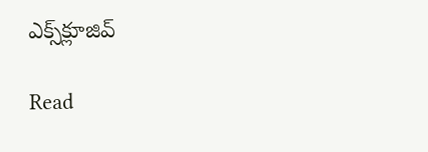ఎక్స్‌క్లూజివ్‌

Read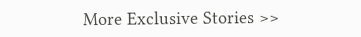More Exclusive Stories >>